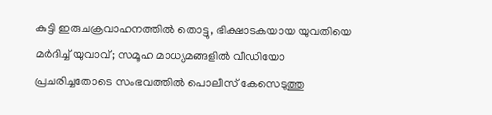കുട്ടി ഇരുചക്രവാഹനത്തിൽ തൊട്ടു, ഭിക്ഷാടകയായ യുവതിയെ മർദിച്ച് യുവാവ്; സമൂഹ മാധ്യമങ്ങളിൽ വീഡിയോ പ്രചരിച്ചതോടെ സംഭവത്തിൽ പൊലീസ് കേസെടുത്തു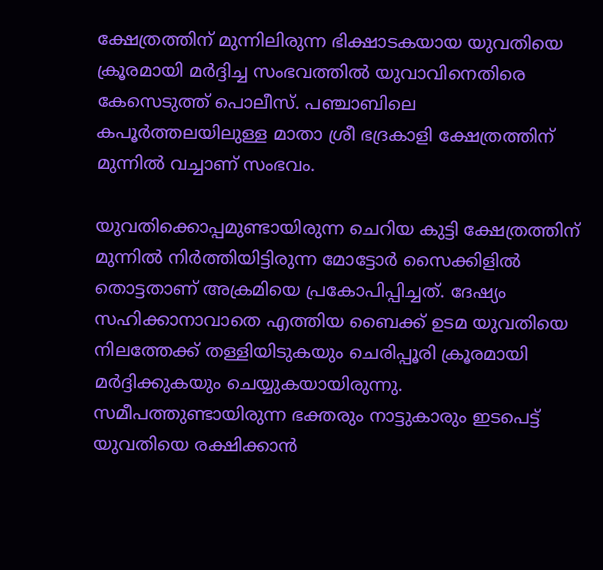ക്ഷേത്രത്തിന് മുന്നിലിരുന്ന ഭിക്ഷാടകയായ യുവതിയെ ക്രൂരമായി മർദ്ദിച്ച സംഭവത്തിൽ യുവാവിനെതിരെ കേസെടുത്ത് പൊലീസ്. പഞ്ചാബിലെ കപൂർത്തലയിലുള്ള മാതാ ശ്രീ ഭദ്രകാളി ക്ഷേത്രത്തിന് മുന്നിൽ വച്ചാണ് സംഭവം.

യുവതിക്കൊപ്പമുണ്ടായിരുന്ന ചെറിയ കുട്ടി ക്ഷേത്രത്തിന് മുന്നിൽ നിർത്തിയിട്ടിരുന്ന മോട്ടോർ സൈക്കിളിൽ തൊട്ടതാണ് അക്രമിയെ പ്രകോപിപ്പിച്ചത്. ദേഷ്യം സഹിക്കാനാവാതെ എത്തിയ ബൈക്ക് ഉടമ യുവതിയെ നിലത്തേക്ക് തള്ളിയിടുകയും ചെരിപ്പൂരി ക്രൂരമായി മർദ്ദിക്കുകയും ചെയ്യുകയായിരുന്നു. സമീപത്തുണ്ടായിരുന്ന ഭക്തരും നാട്ടുകാരും ഇടപെട്ട് യുവതിയെ രക്ഷിക്കാൻ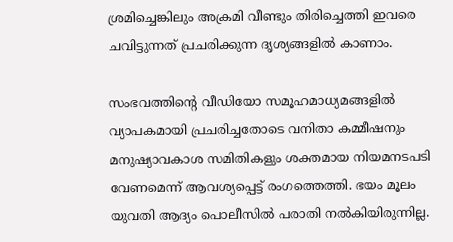ശ്രമിച്ചെങ്കിലും അക്രമി വീണ്ടും തിരിച്ചെത്തി ഇവരെ ചവിട്ടുന്നത് പ്രചരിക്കുന്ന ദൃശ്യങ്ങളിൽ കാണാം.

സംഭവത്തിന്‍റെ വീഡിയോ സമൂഹമാധ്യമങ്ങളിൽ വ്യാപകമായി പ്രചരിച്ചതോടെ വനിതാ കമ്മീഷനും മനുഷ്യാവകാശ സമിതികളും ശക്തമായ നിയമനടപടി വേണമെന്ന് ആവശ്യപ്പെട്ട് രംഗത്തെത്തി. ഭയം മൂലം യുവതി ആദ്യം പൊലീസിൽ പരാതി നൽകിയിരുന്നില്ല.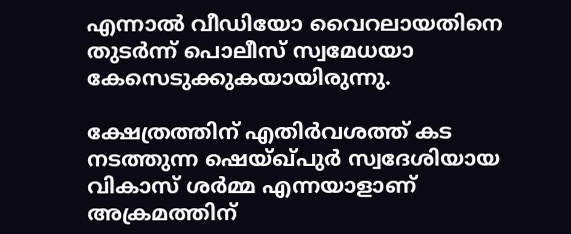എന്നാൽ വീഡിയോ വൈറലായതിനെ തുടർന്ന് പൊലീസ് സ്വമേധയാ കേസെടുക്കുകയായിരുന്നു.

ക്ഷേത്രത്തിന് എതിർവശത്ത് കട നടത്തുന്ന ഷെയ്ഖ്പുർ സ്വദേശിയായ വികാസ് ശർമ്മ എന്നയാളാണ് അക്രമത്തിന്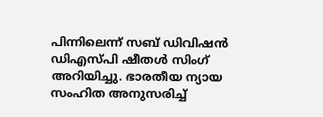പിന്നിലെന്ന് സബ് ഡിവിഷൻ ഡിഎസ്പി ഷീതൾ സിംഗ് അറിയിച്ചു. ഭാരതീയ ന്യായ സംഹിത അനുസരിച്ച്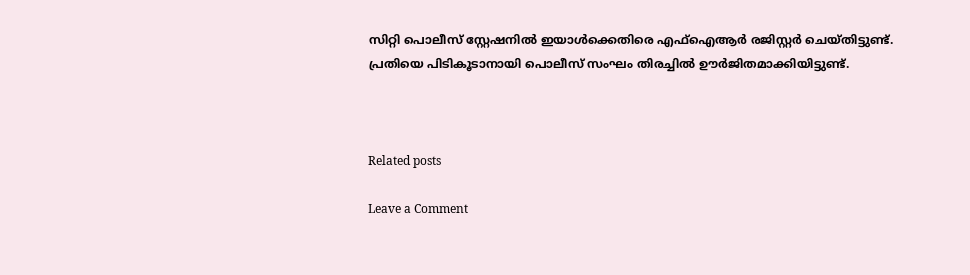സിറ്റി പൊലീസ് സ്റ്റേഷനിൽ ഇയാൾക്കെതിരെ എഫ്ഐആർ രജിസ്റ്റർ ചെയ്തിട്ടുണ്ട്. പ്രതിയെ പിടികൂടാനായി പൊലീസ് സംഘം തിരച്ചിൽ ഊർജിതമാക്കിയിട്ടുണ്ട്.



Related posts

Leave a Comment